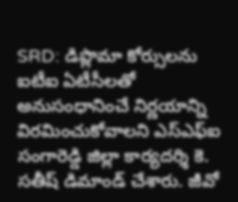SRD: డిప్లొమా కోర్సులను ఐటీఐ ఏటీసీలతో అనుసంధానించే నిర్ణయాన్ని విరమించుకోవాలని ఎస్ఎఫ్ఐ సంగారెడ్డి జిల్లా కార్యదర్శి కె. సతీష్ డిమాండ్ చేశారు. జీవో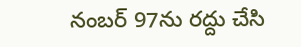నంబర్ 97ను రద్దు చేసి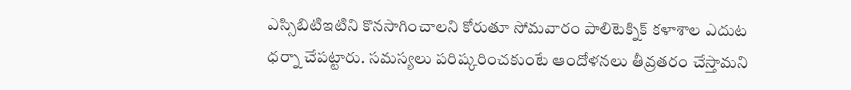ఎస్సిబిటిఇటిని కొనసాగించాలని కోరుతూ సోమవారం పాలిటెక్నిక్ కళాశాల ఎదుట ధర్నా చేపట్టారు. సమస్యలు పరిష్కరించకుంటే ఆందోళనలు తీవ్రతరం చేస్తామని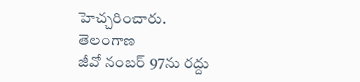హెచ్చరించారు.
తెలంగాణ
జీవో నంబర్ 97ను రద్దు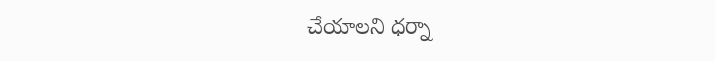చేయాలని ధర్నా